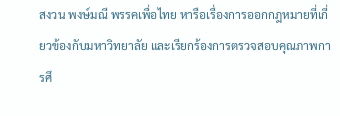สงวน พงษ์มณี พรรคเพื่อไทย หารือเรื่องการออกกฎหมายที่เกี่ยวข้องกับมหาวิทยาลัย และเรียกร้องการตรวจสอบคุณภาพการศึ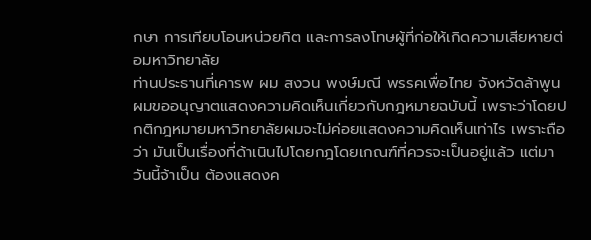กษา การเทียบโอนหน่วยกิต และการลงโทษผู้ที่ก่อให้เกิดความเสียหายต่อมหาวิทยาลัย
ท่านประธานที่เคารพ ผม สงวน พงษ์มณี พรรคเพื่อไทย จังหวัดล้าพูน ผมขออนุญาตแสดงความคิดเห็นเกี่ยวกับกฎหมายฉบับนี้ เพราะว่าโดยปกติกฎหมายมหาวิทยาลัยผมจะไม่ค่อยแสดงความคิดเห็นเท่าไร เพราะถือว่า มันเป็นเรื่องที่ด้าเนินไปโดยกฎโดยเกณฑ์ที่ควรจะเป็นอยู่แล้ว แต่มาวันนี้จ้าเป็น ต้องแสดงค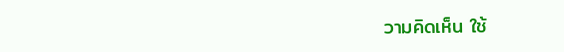วามคิดเห็น ใช้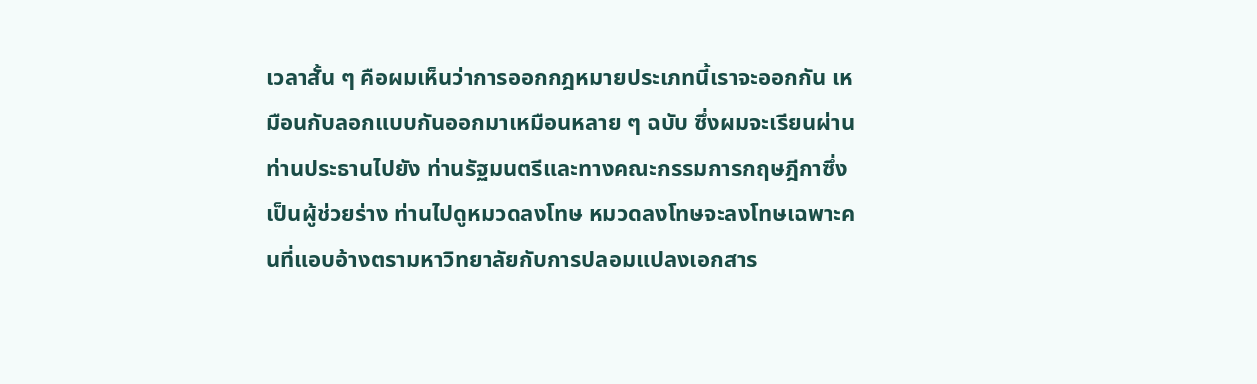เวลาสั้น ๆ คือผมเห็นว่าการออกกฎหมายประเภทนี้เราจะออกกัน เหมือนกับลอกแบบกันออกมาเหมือนหลาย ๆ ฉบับ ซึ่งผมจะเรียนผ่านท่านประธานไปยัง ท่านรัฐมนตรีและทางคณะกรรมการกฤษฎีกาซึ่งเป็นผู้ช่วยร่าง ท่านไปดูหมวดลงโทษ หมวดลงโทษจะลงโทษเฉพาะคนที่แอบอ้างตรามหาวิทยาลัยกับการปลอมแปลงเอกสาร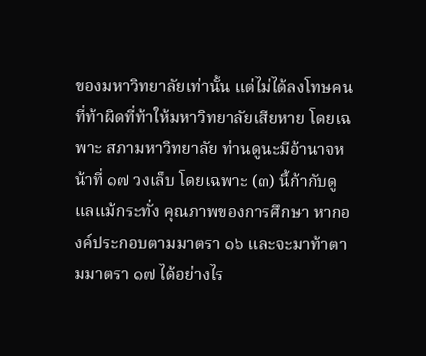ของมหาวิทยาลัยเท่านั้น แต่ไม่ได้ลงโทษคนที่ท้าผิดที่ท้าให้มหาวิทยาลัยเสียหาย โดยเฉพาะ สภามหาวิทยาลัย ท่านดูนะมีอ้านาจหน้าที่ ๑๗ วงเล็บ โดยเฉพาะ (๓) นี้ก้ากับดูแลแม้กระทั่ง คุณภาพของการศึกษา หากองค์ประกอบตามมาตรา ๑๖ และจะมาท้าตามมาตรา ๑๗ ได้อย่างไร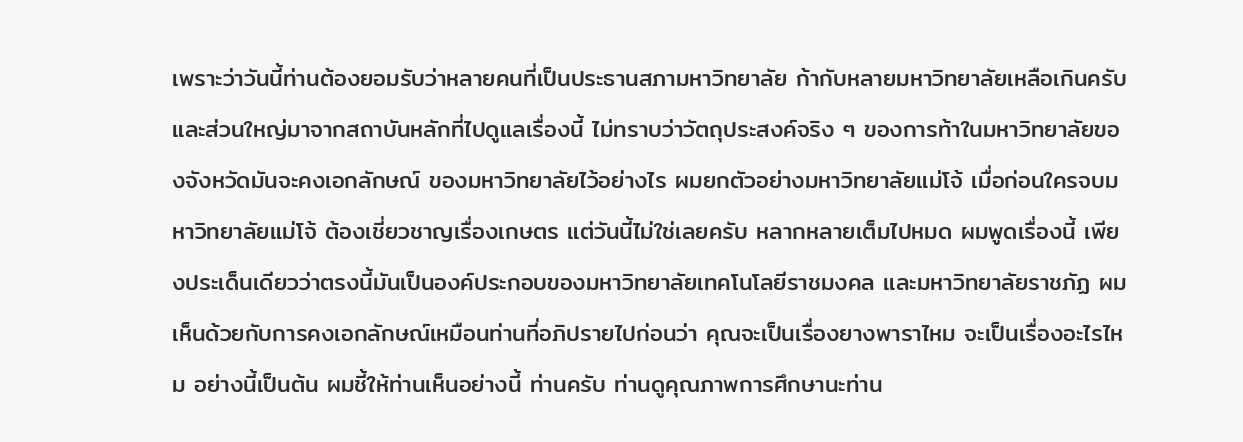เพราะว่าวันนี้ท่านต้องยอมรับว่าหลายคนที่เป็นประธานสภามหาวิทยาลัย ก้ากับหลายมหาวิทยาลัยเหลือเกินครับ และส่วนใหญ่มาจากสถาบันหลักที่ไปดูแลเรื่องนี้ ไม่ทราบว่าวัตถุประสงค์จริง ๆ ของการท้าในมหาวิทยาลัยของจังหวัดมันจะคงเอกลักษณ์ ของมหาวิทยาลัยไว้อย่างไร ผมยกตัวอย่างมหาวิทยาลัยแม่โจ้ เมื่อก่อนใครจบมหาวิทยาลัยแม่โจ้ ต้องเชี่ยวชาญเรื่องเกษตร แต่วันนี้ไม่ใช่เลยครับ หลากหลายเต็มไปหมด ผมพูดเรื่องนี้ เพียงประเด็นเดียวว่าตรงนี้มันเป็นองค์ประกอบของมหาวิทยาลัยเทคโนโลยีราชมงคล และมหาวิทยาลัยราชภัฏ ผมเห็นด้วยกับการคงเอกลักษณ์เหมือนท่านที่อภิปรายไปก่อนว่า คุณจะเป็นเรื่องยางพาราไหม จะเป็นเรื่องอะไรไหม อย่างนี้เป็นต้น ผมชี้ให้ท่านเห็นอย่างนี้ ท่านครับ ท่านดูคุณภาพการศึกษานะท่าน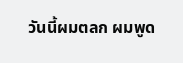วันนี้ผมตลก ผมพูด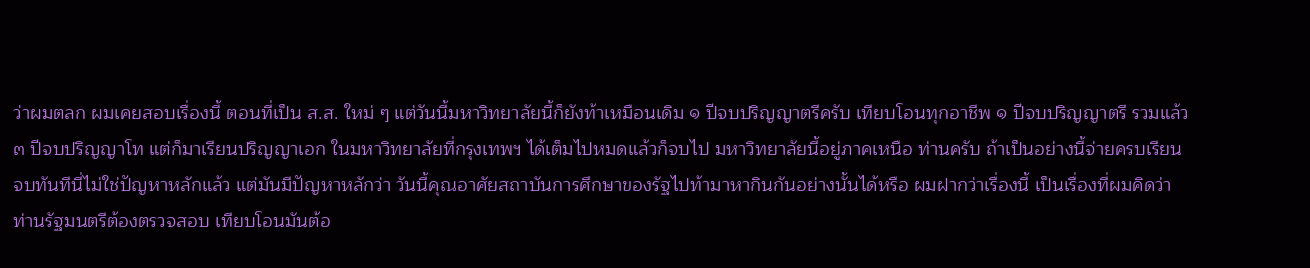ว่าผมตลก ผมเคยสอบเรื่องนี้ ตอนที่เป็น ส.ส. ใหม่ ๆ แต่วันนี้มหาวิทยาลัยนี้ก็ยังท้าเหมือนเดิม ๑ ปีจบปริญญาตรีครับ เทียบโอนทุกอาชีพ ๑ ปีจบปริญญาตรี รวมแล้ว ๓ ปีจบปริญญาโท แต่ก็มาเรียนปริญญาเอก ในมหาวิทยาลัยที่กรุงเทพฯ ได้เต็มไปหมดแล้วก็จบไป มหาวิทยาลัยนี้อยู่ภาคเหนือ ท่านครับ ถ้าเป็นอย่างนี้จ่ายครบเรียนจบทันทีนี่ไม่ใช่ปัญหาหลักแล้ว แต่มันมีปัญหาหลักว่า วันนี้คุณอาศัยสถาบันการศึกษาของรัฐไปท้ามาหากินกันอย่างนั้นได้หรือ ผมฝากว่าเรื่องนี้ เป็นเรื่องที่ผมคิดว่าท่านรัฐมนตรีต้องตรวจสอบ เทียบโอนมันต้อ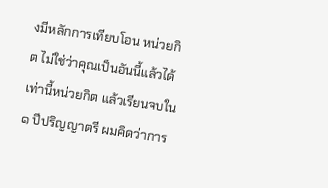งมีหลักการเทียบโอน หน่วยกิต ไม่ใช่ว่าคุณเป็นอันนี้แล้วได้เท่านี้หน่วยกิต แล้วเรียนจบใน ๑ ปีปริญญาตรี ผมคิดว่าการ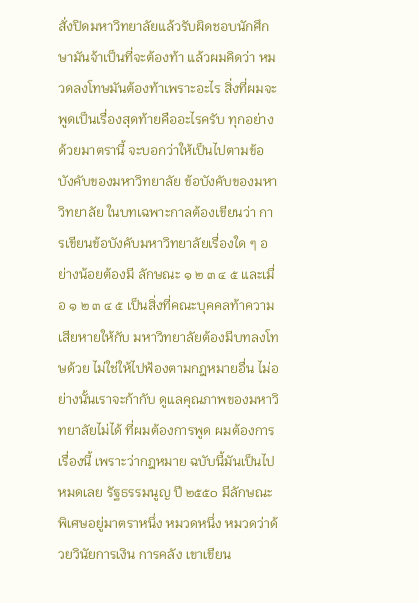สั่งปิดมหาวิทยาลัยแล้วรับผิดชอบนักศึกษามันจ้าเป็นที่จะต้องท้า แล้วผมคิดว่า หมวดลงโทษมันต้องท้าเพราะอะไร สิ่งที่ผมจะพูดเป็นเรื่องสุดท้ายคืออะไรครับ ทุกอย่าง ด้วยมาตรานี้ จะบอกว่าให้เป็นไปตามข้อบังคับของมหาวิทยาลัย ข้อบังคับของมหาวิทยาลัย ในบทเฉพาะกาลต้องเขียนว่า การเขียนข้อบังคับมหาวิทยาลัยเรื่องใด ๆ อย่างน้อยต้องมี ลักษณะ ๑ ๒ ๓ ๔ ๕ และเมื่อ ๑ ๒ ๓ ๔ ๕ เป็นสิ่งที่คณะบุคคลท้าความเสียหายให้กับ มหาวิทยาลัยต้องมีบทลงโทษด้วย ไม่ใช่ให้ไปฟ้องตามกฎหมายอื่น ไม่อย่างนั้นเราจะก้ากับ ดูแลคุณภาพของมหาวิทยาลัยไม่ได้ ที่ผมต้องการพูด ผมต้องการเรื่องนี้ เพราะว่ากฎหมาย ฉบับนี้มันเป็นไปหมดเลย รัฐธรรมนูญ ปี ๒๕๕๐ มีลักษณะพิเศษอยู่มาตราหนึ่ง หมวดหนึ่ง หมวดว่าด้วยวินัยการเงิน การคลัง เขาเขียน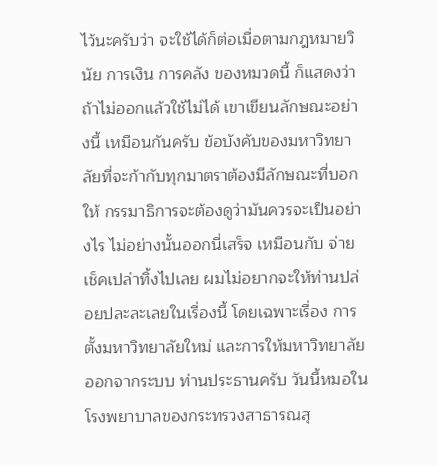ไว้นะครับว่า จะใช้ได้ก็ต่อเมื่อตามกฎหมายวินัย การเงิน การคลัง ของหมวดนี้ ก็แสดงว่าถ้าไม่ออกแล้วใช้ไม่ได้ เขาเขียนลักษณะอย่างนี้ เหมือนกันครับ ข้อบังคับของมหาวิทยาลัยที่จะก้ากับทุกมาตราต้องมีลักษณะที่บอกให้ กรรมาธิการจะต้องดูว่ามันควรจะเป็นอย่างไร ไม่อย่างนั้นออกนี่เสร็จ เหมือนกับ จ่ายเช็คเปล่าทิ้งไปเลย ผมไม่อยากจะให้ท่านปล่อยปละละเลยในเรื่องนี้ โดยเฉพาะเรื่อง การตั้งมหาวิทยาลัยใหม่ และการให้มหาวิทยาลัยออกจากระบบ ท่านประธานครับ วันนี้หมอในโรงพยาบาลของกระทรวงสาธารณสุ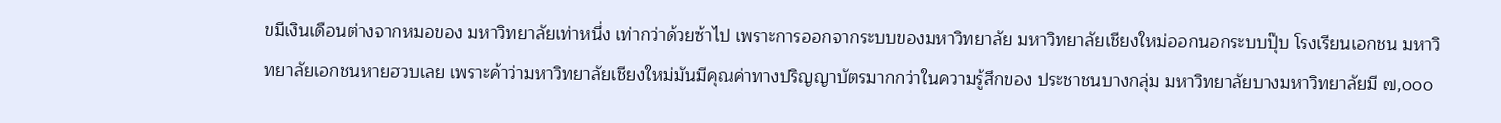ขมีเงินเดือนต่างจากหมอของ มหาวิทยาลัยเท่าหนึ่ง เท่ากว่าด้วยซ้าไป เพราะการออกจากระบบของมหาวิทยาลัย มหาวิทยาลัยเชียงใหม่ออกนอกระบบปุ๊บ โรงเรียนเอกชน มหาวิทยาลัยเอกชนหายฮวบเลย เพราะค้าว่ามหาวิทยาลัยเชียงใหม่มันมีคุณค่าทางปริญญาบัตรมากกว่าในความรู้สึกของ ประชาชนบางกลุ่ม มหาวิทยาลัยบางมหาวิทยาลัยมี ๗,๐๐๐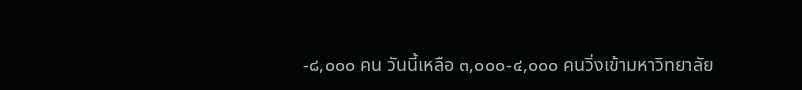-๘,๐๐๐ คน วันนี้เหลือ ๓,๐๐๐-๔,๐๐๐ คนวิ่งเข้ามหาวิทยาลัย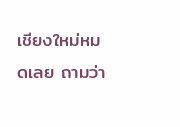เชียงใหม่หมดเลย ถามว่า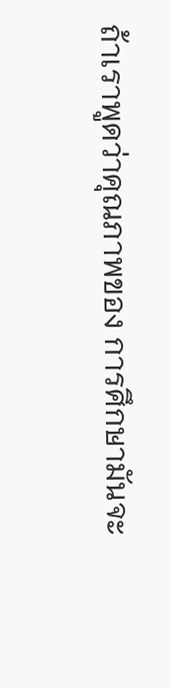ถ้าเราพูดว่าคุณภาพของ การศึกษามันจะ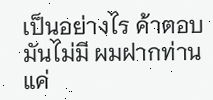เป็นอย่างไร ค้าตอบมันไม่มี ผมฝากท่านแค่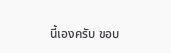นี้เองครับ ขอบ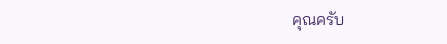คุณครับ